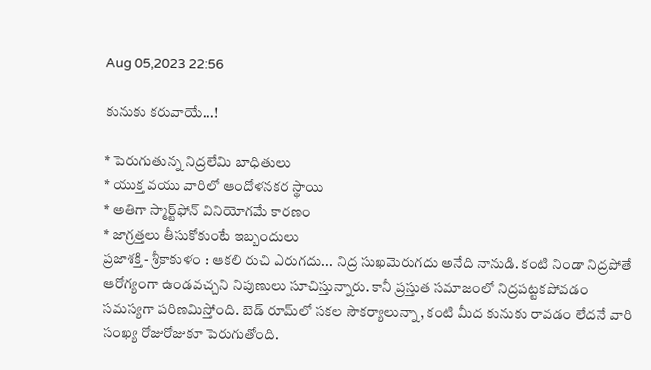Aug 05,2023 22:56

కునుకు కరువాయే...!

* పెరుగుతున్న నిద్రలేమి బాధితులు
* యుక్త వయు వారిలో ఆందోళనకర స్థాయి
* అతిగా స్మార్ట్‌ఫోన్‌ వినియోగమే కారణం
* జాగ్రత్తలు తీసుకోకుంటే ఇబ్బందులు
ప్రజాశక్తి - శ్రీకాకుళం : ఆకలి రుచి ఎరుగదు... నిద్ర సుఖమెరుగదు అనేది నానుడి. కంటి నిండా నిద్రపోతే ఆరోగ్యంగా ఉండవచ్చని నిపుణులు సూచిస్తున్నారు. కానీ ప్రస్తుత సమాజంలో నిద్రపట్టకపోవడం సమస్యగా పరిణమిస్తోంది. బెడ్‌ రూమ్‌లో సకల సౌకర్యాలున్నా, కంటి మీద కునుకు రావడం లేదనే వారి సంఖ్య రోజురోజుకూ పెరుగుతోంది.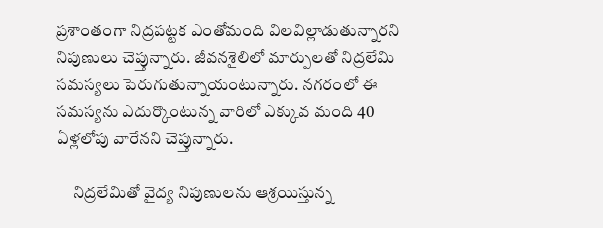ప్రశాంతంగా నిద్రపట్టక ఎంతోమంది విలవిల్లాడుతున్నారని నిపుణులు చెప్తున్నారు. జీవనశైలిలో మార్పులతో నిద్రలేమి సమస్యలు పెరుగుతున్నాయంటున్నారు. నగరంలో ఈ సమస్యను ఎదుర్కొంటున్న వారిలో ఎక్కువ మంది 40 ఏళ్లలోపు వారేనని చెప్తున్నారు.

     నిద్రలేమితో వైద్య నిపుణులను ఆశ్రయిస్తున్న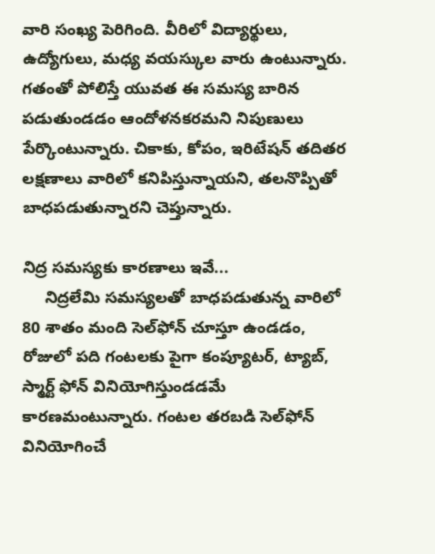వారి సంఖ్య పెరిగింది. వీరిలో విద్యార్థులు, ఉద్యోగులు, మధ్య వయస్కుల వారు ఉంటున్నారు. గతంతో పోలిస్తే యువత ఈ సమస్య బారిన పడుతుండడం ఆందోళనకరమని నిపుణులు పేర్కొంటున్నారు. చికాకు, కోపం, ఇరిటేషన్‌ తదితర లక్షణాలు వారిలో కనిపిస్తున్నాయని, తలనొప్పితో బాధపడుతున్నారని చెప్తున్నారు.

నిద్ర సమస్యకు కారణాలు ఇవే...
     నిద్రలేమి సమస్యలతో బాధపడుతున్న వారిలో 80 శాతం మంది సెల్‌ఫోన్‌ చూస్తూ ఉండడం, రోజులో పది గంటలకు పైగా కంప్యూటర్‌, ట్యాబ్‌, స్మార్ట్‌ ఫోన్‌ వినియోగిస్తుండడమే కారణమంటున్నారు. గంటల తరబడి సెల్‌ఫోన్‌ వినియోగించే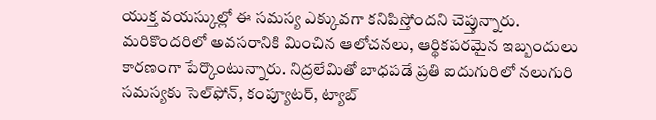యుక్త వయస్కుల్లో ఈ సమస్య ఎక్కువగా కనిపిస్తోందని చెప్తున్నారు. మరికొందరిలో అవసరానికి మించిన ఆలోచనలు, ఆర్థికపరమైన ఇబ్బందులు కారణంగా పేర్కొంటున్నారు. నిద్రలేమితో బాధపడే ప్రతి ఐదుగురిలో నలుగురి సమస్యకు సెల్‌ఫోన్‌, కంప్యూటర్‌, ట్యాబ్‌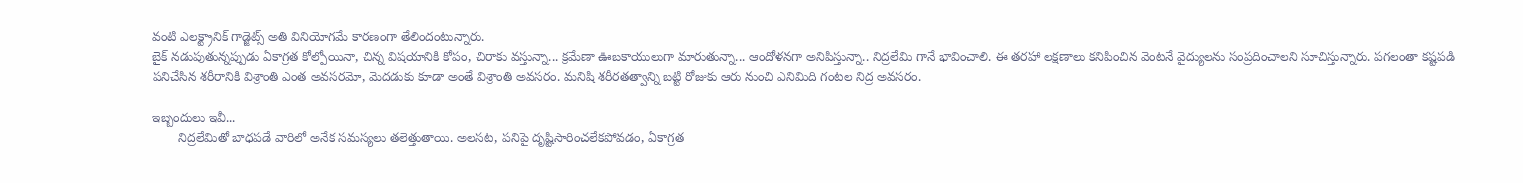వంటి ఎలక్ట్రానిక్‌ గాడ్జెట్స్‌ అతి వినియోగమే కారణంగా తేలిందంటున్నారు.
బైక్‌ నడుపుతున్నప్పుడు ఏకాగ్రత కోల్పోయినా, చిన్న విషయానికి కోపం, చిరాకు వస్తున్నా... క్రమేణా ఊబకాయులుగా మారుతున్నా... ఆందోళనగా అనిపిస్తున్నా.. నిద్రలేమి గానే భావించాలి. ఈ తరహా లక్షణాలు కనిపించిన వెంటనే వైద్యులను సంప్రదించాలని సూచిస్తున్నారు. పగలంతా కష్టపడి పనిచేసిన శరీరానికి విశ్రాంతి ఎంత అవసరమో, మెదడుకు కూడా అంతే విశ్రాంతి అవసరం. మనిషి శరీరతత్వాన్ని బట్టి రోజుకు ఆరు నుంచి ఎనిమిది గంటల నిద్ర అవసరం.

ఇబ్బందులు ఇవీ...
       నిద్రలేమితో బాధపడే వారిలో అనేక సమస్యలు తలెత్తుతాయి. అలసట, పనిపై దృష్టిసారించలేకపోవడం, ఏకాగ్రత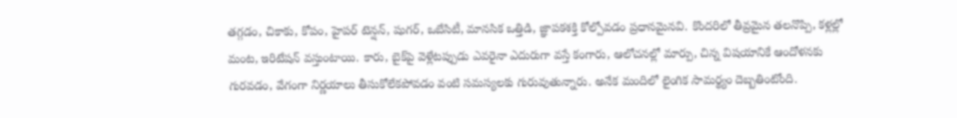తగ్గడం, చికాకు, కోపం, హైపర్‌ టెన్షన్‌, షుగర్‌, ఒబేసిటీ, మానసిక ఒత్తిడి, జ్ఞాపకశక్తి కోల్పోవడం ప్రధానమైనవి. కొందరిలో తీవ్రమైన తలనొప్పి, కళ్లల్లో మంట, ఇరిటేషన్‌ వస్తుంటాయి. కారు, బైక్‌పై వెళ్లేటప్పుడు ఎవరైనా ఎదురుగా వస్తే కంగారు, ఆలోచనల్లో మార్పు, చిన్న విషయానికే ఆందోళనకు గురవడం, వేగంగా నిర్ణయాలు తీసుకోలేకపోవడం వంటి సమస్యలకు గురువుతున్నారు. అనేక మందిలో లైంగిక సామర్థ్యం దెబ్బతింటోంది.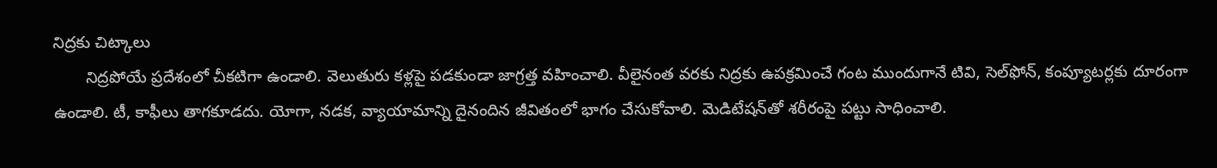నిద్రకు చిట్కాలు
       నిద్రపోయే ప్రదేశంలో చీకటిగా ఉండాలి. వెలుతురు కళ్లపై పడకుండా జాగ్రత్త వహించాలి. వీలైనంత వరకు నిద్రకు ఉపక్రమించే గంట ముందుగానే టివి, సెల్‌ఫోన్‌, కంప్యూటర్లకు దూరంగా ఉండాలి. టీ, కాఫీలు తాగకూడదు. యోగా, నడక, వ్యాయామాన్ని దైనందిన జీవితంలో భాగం చేసుకోవాలి. మెడిటేషన్‌తో శరీరంపై పట్టు సాధించాలి.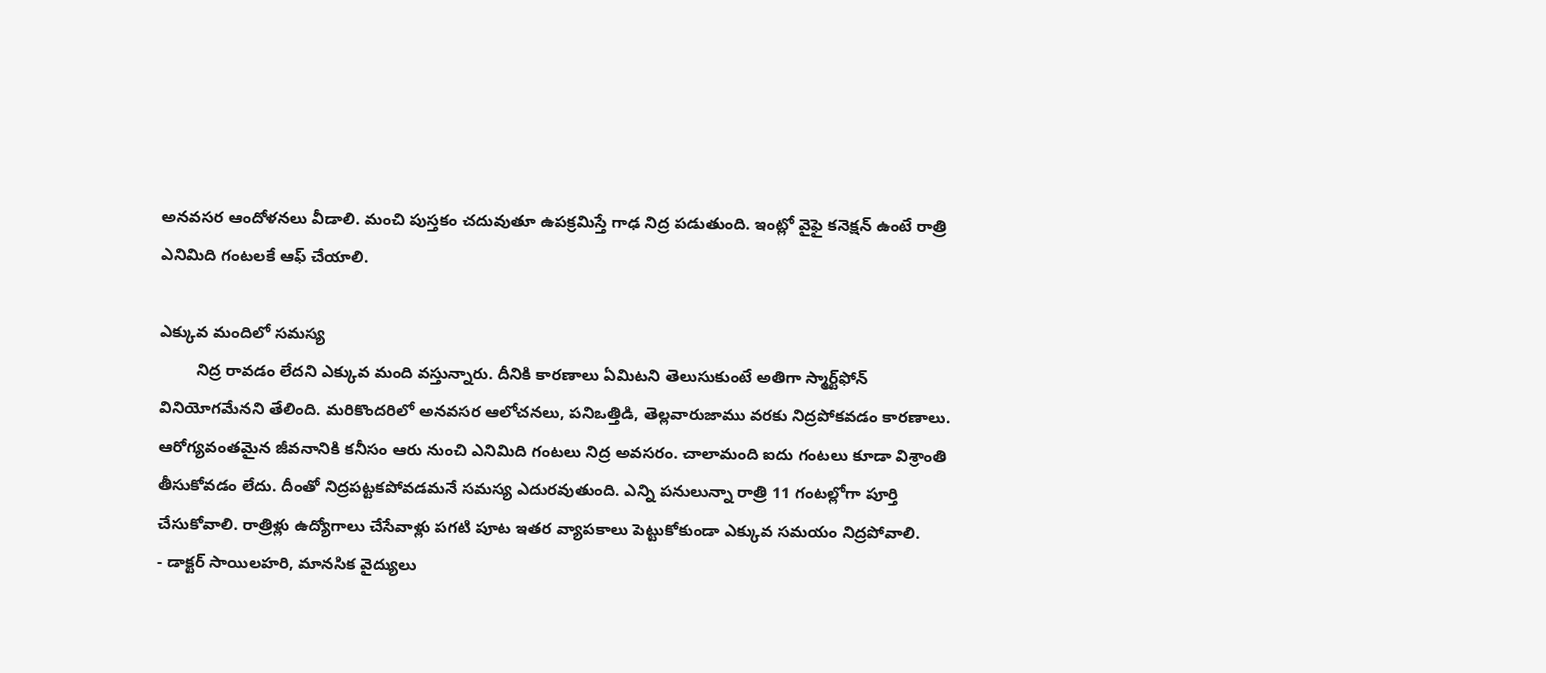అనవసర ఆందోళనలు వీడాలి. మంచి పుస్తకం చదువుతూ ఉపక్రమిస్తే గాఢ నిద్ర పడుతుంది. ఇంట్లో వైఫై కనెక్షన్‌ ఉంటే రాత్రి ఎనిమిది గంటలకే ఆఫ్‌ చేయాలి.

ఎక్కువ మందిలో సమస్య
        నిద్ర రావడం లేదని ఎక్కువ మంది వస్తున్నారు. దీనికి కారణాలు ఏమిటని తెలుసుకుంటే అతిగా స్మార్ట్‌ఫోన్‌ వినియోగమేనని తేలింది. మరికొందరిలో అనవసర ఆలోచనలు, పనిఒత్తిడి, తెల్లవారుజాము వరకు నిద్రపోకవడం కారణాలు. ఆరోగ్యవంతమైన జీవనానికి కనీసం ఆరు నుంచి ఎనిమిది గంటలు నిద్ర అవసరం. చాలామంది ఐదు గంటలు కూడా విశ్రాంతి తీసుకోవడం లేదు. దీంతో నిద్రపట్టకపోవడమనే సమస్య ఎదురవుతుంది. ఎన్ని పనులున్నా రాత్రి 11 గంటల్లోగా పూర్తి చేసుకోవాలి. రాత్రిళ్లు ఉద్యోగాలు చేసేవాళ్లు పగటి పూట ఇతర వ్యాపకాలు పెట్టుకోకుండా ఎక్కువ సమయం నిద్రపోవాలి.
- డాక్టర్‌ సాయిలహరి, మానసిక వైద్యులు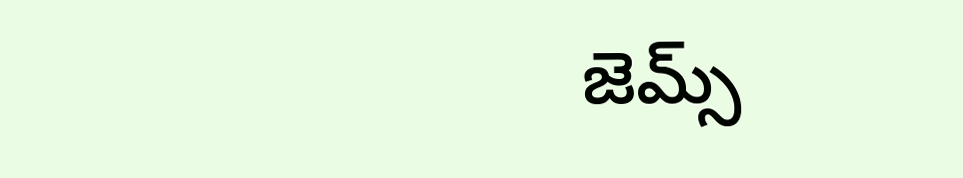జెమ్స్‌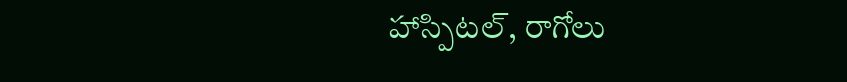హాస్పిటల్‌, రాగోలు